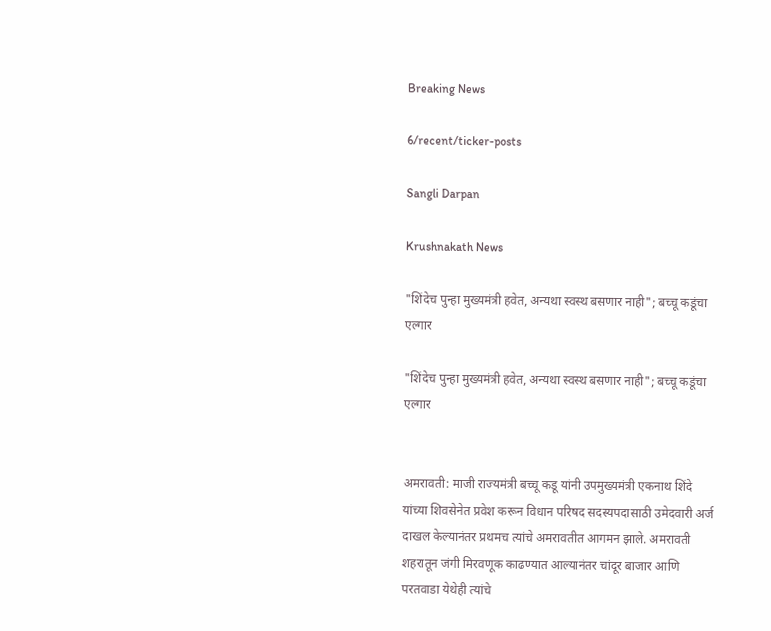Breaking News

6/recent/ticker-posts

Sangli Darpan

Krushnakath News

"शिंदेच पुन्हा मुख्यमंत्री हवेत, अन्यथा स्वस्थ बसणार नाही"; बच्चू कडूंचा एल्गार

"शिंदेच पुन्हा मुख्यमंत्री हवेत, अन्यथा स्वस्थ बसणार नाही"; बच्चू कडूंचा एल्गार


अमरावती: माजी राज्यमंत्री बच्चू कडू यांनी उपमुख्यमंत्री एकनाथ शिंदे यांच्या शिवसेनेत प्रवेश करून विधान परिषद सदस्यपदासाठी उमेदवारी अर्ज दाखल केल्यानंतर प्रथमच त्यांचे अमरावतीत आगमन झाले. अमरावती शहरातून जंगी मिरवणूक काढण्यात आल्यानंतर चांदूर बाजार आणि परतवाडा येथेही त्यांचे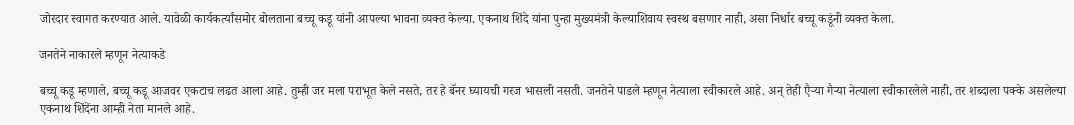जोरदार स्वागत करण्यात आले. यावेळी कार्यकर्त्यांसमोर बोलताना बच्चू कडू यांनी आपल्या भावना व्यक्त केल्या. एकनाथ शिंदे यांना पुन्हा मुख्यमंत्री केल्याशिवाय स्वस्थ बसणार नाही, असा निर्धार बच्चू कडूंनी व्यक्त केला.

जनतेने नाकारले म्हणून नेत्याकडे

बच्चू कडू म्हणाले, बच्चू कडू आजवर एकटाच लढत आला आहे. तुम्ही जर मला पराभूत केले नसते, तर हे बॅनर घ्यायची गरज भासली नसती. जनतेने पाडले म्हणून नेत्याला स्वीकारले आहे. अन् तेही एैऱ्या गैऱ्या नेत्याला स्वीकारलेले नाही, तर शब्दाला पक्के असलेल्या एकनाथ शिंदेंना आम्ही नेता मानले आहे.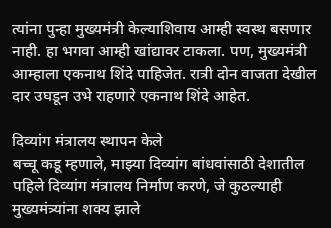त्यांना पुन्हा मुख्यमंत्री केल्याशिवाय आम्ही स्वस्थ बसणार नाही. हा भगवा आम्ही खांद्यावर टाकला. पण, मुख्यमंत्री आम्हाला एकनाथ शिंदे पाहिजेत. रात्री दोन वाजता देखील दार उघडून उभे राहणारे एकनाथ शिंदे आहेत.

दिव्यांग मंत्रालय स्थापन केले
बच्चू कडू म्हणाले, माझ्या दिव्यांग बांधवांसाठी देशातील पहिले दिव्यांग मंत्रालय निर्माण करणे, जे कुठल्याही मुख्यमंत्र्यांना शक्य झाले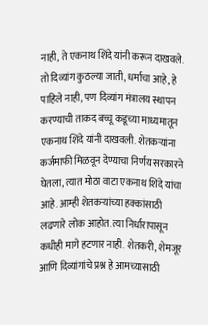नाही, ते एकनाथ शिंदे यांनी करून दाखवले. तो दिव्यांग कुठल्या जाती, धर्माचा आहे, हे पाहिले नाही, पण दिव्यांग मंत्रालय स्थापन करण्याची ताकद बच्चू कडूच्या माध्यमातून एकनाथ शिंदे यांनी दाखवली. शेतकऱ्यांना कर्जमाफी मिळवून देण्याचा निर्णय सरकारने घेतला, त्यात मोठा वाटा एकनाथ शिंदे यांचा आहे. आम्ही शेतकऱ्यांच्या हक्कांसाठी लढणारे लोक आहोत. त्या निर्धारापासून कधीही मागे हटणार नाही. शेतकरी, शेमजूर आणि दिव्यांगांचे प्रश्न हे आमच्यासाठी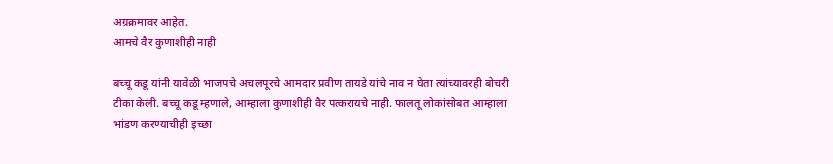अग्रक्रमावर आहेत.
आमचे वैर कुणाशीही नाही

बच्चू कडू यांनी यावेळी भाजपचे अचलपूरचे आमदार प्रवीण तायडे यांचे नाव न घेता त्यांच्यावरही बोचरी टीका केली. बच्चू कडू म्हणाले, आम्हाला कुणाशीही वैर पत्करायचे नाही. फालतू लोकांसोबत आम्हाला भांडण करण्याचीही इच्छा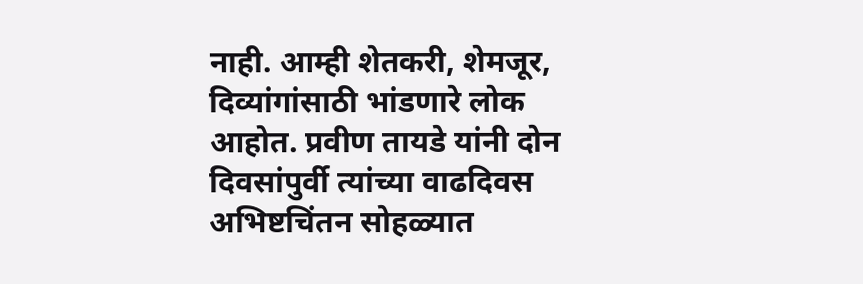नाही. आम्ही शेतकरी, शेमजूर, दिव्यांगांसाठी भांडणारे लोक आहोत. प्रवीण तायडे यांनी दोन दिवसांपुर्वी त्यांच्या वाढदिवस अभिष्टचिंतन सोहळ्यात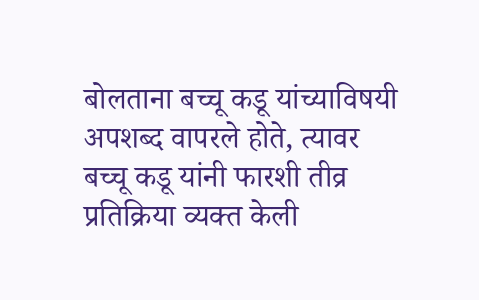बोलताना बच्चू कडू यांच्याविषयी अपशब्द वापरले होते, त्यावर बच्चू कडू यांनी फारशी तीव्र प्रतिक्रिया व्यक्त केली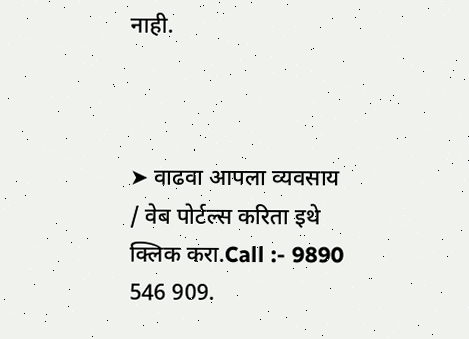नाही.



➤ वाढवा आपला व्यवसाय / वेब पोर्टल्स करिता इथे क्लिक करा.Call :- 9890 546 909.